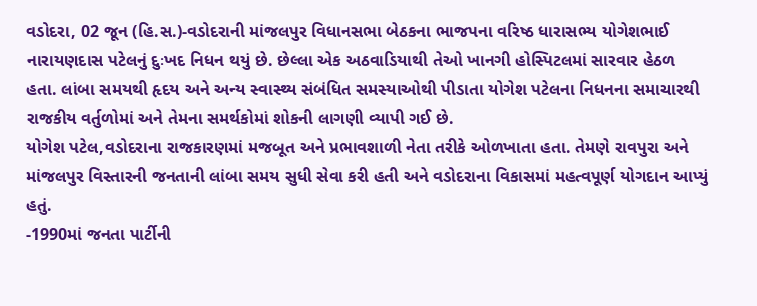વડોદરા, 02 જૂન (હિ.સ.)-વડોદરાની માંજલપુર વિધાનસભા બેઠકના ભાજપના વરિષ્ઠ ધારાસભ્ય યોગેશભાઈ નારાયણદાસ પટેલનું દુઃખદ નિધન થયું છે. છેલ્લા એક અઠવાડિયાથી તેઓ ખાનગી હોસ્પિટલમાં સારવાર હેઠળ હતા. લાંબા સમયથી હૃદય અને અન્ય સ્વાસ્થ્ય સંબંધિત સમસ્યાઓથી પીડાતા યોગેશ પટેલના નિધનના સમાચારથી રાજકીય વર્તુળોમાં અને તેમના સમર્થકોમાં શોકની લાગણી વ્યાપી ગઈ છે.
યોગેશ પટેલ,વડોદરાના રાજકારણમાં મજબૂત અને પ્રભાવશાળી નેતા તરીકે ઓળખાતા હતા. તેમણે રાવપુરા અને માંજલપુર વિસ્તારની જનતાની લાંબા સમય સુધી સેવા કરી હતી અને વડોદરાના વિકાસમાં મહત્વપૂર્ણ યોગદાન આપ્યું હતું.
-1990માં જનતા પાર્ટીની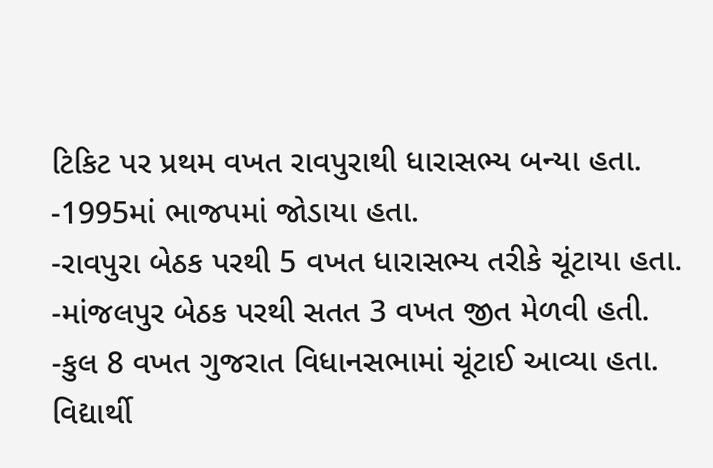ટિકિટ પર પ્રથમ વખત રાવપુરાથી ધારાસભ્ય બન્યા હતા.
-1995માં ભાજપમાં જોડાયા હતા.
-રાવપુરા બેઠક પરથી 5 વખત ધારાસભ્ય તરીકે ચૂંટાયા હતા.
-માંજલપુર બેઠક પરથી સતત 3 વખત જીત મેળવી હતી.
-કુલ 8 વખત ગુજરાત વિધાનસભામાં ચૂંટાઈ આવ્યા હતા.
વિદ્યાર્થી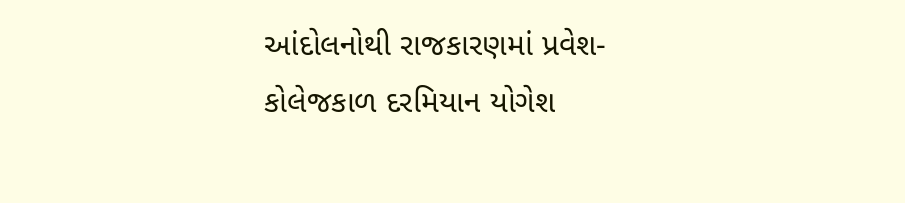આંદોલનોથી રાજકારણમાં પ્રવેશ-
કોલેજકાળ દરમિયાન યોગેશ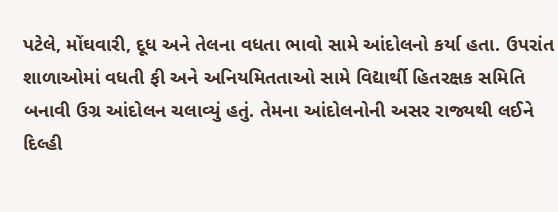પટેલે, મોંઘવારી, દૂધ અને તેલના વધતા ભાવો સામે આંદોલનો કર્યા હતા. ઉપરાંત શાળાઓમાં વધતી ફી અને અનિયમિતતાઓ સામે વિદ્યાર્થી હિતરક્ષક સમિતિ બનાવી ઉગ્ર આંદોલન ચલાવ્યું હતું. તેમના આંદોલનોની અસર રાજ્યથી લઈને દિલ્હી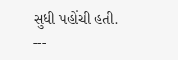સુધી પહોંચી હતી.
---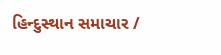હિન્દુસ્થાન સમાચાર /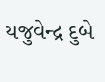યજુવેન્દ્ર દુબે